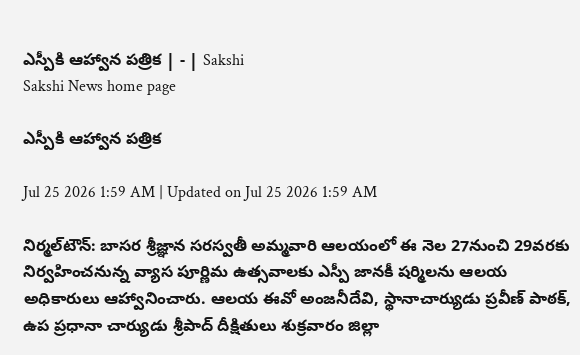ఎస్పీకి ఆహ్వాన పత్రిక | - | Sakshi
Sakshi News home page

ఎస్పీకి ఆహ్వాన పత్రిక

Jul 25 2026 1:59 AM | Updated on Jul 25 2026 1:59 AM

నిర్మల్‌టౌన్‌: బాసర శ్రీజ్ఞాన సరస్వతీ అమ్మవారి ఆలయంలో ఈ నెల 27నుంచి 29వరకు నిర్వహించనున్న వ్యాస పూర్ణిమ ఉత్సవాలకు ఎస్పీ జానకీ షర్మిలను ఆలయ అధికారులు ఆహ్వానించారు. ఆలయ ఈవో అంజనీదేవి, స్థానాచార్యుడు ప్రవీణ్‌ పాఠక్‌, ఉప ప్రధానా చార్యుడు శ్రీపాద్‌ దీక్షితులు శుక్రవారం జిల్లా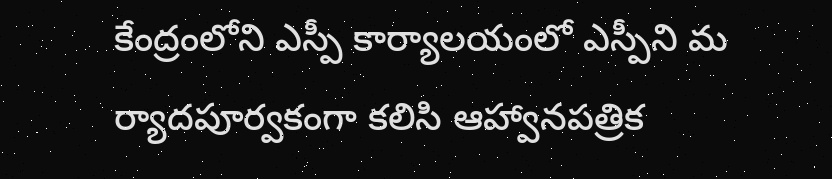కేంద్రంలోని ఎస్పీ కార్యాలయంలో ఎస్పీని మ ర్యాదపూర్వకంగా కలిసి ఆహ్వానపత్రిక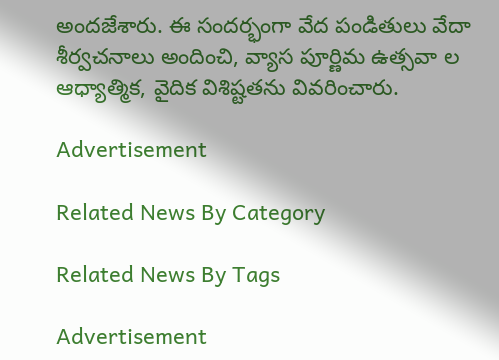అందజేశారు. ఈ సందర్భంగా వేద పండితులు వేదా శీర్వచనాలు అందించి, వ్యాస పూర్ణిమ ఉత్సవా ల ఆధ్యాత్మిక, వైదిక విశిష్టతను వివరించారు.

Advertisement

Related News By Category

Related News By Tags

Advertisement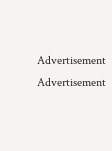Advertisement
Advertisement